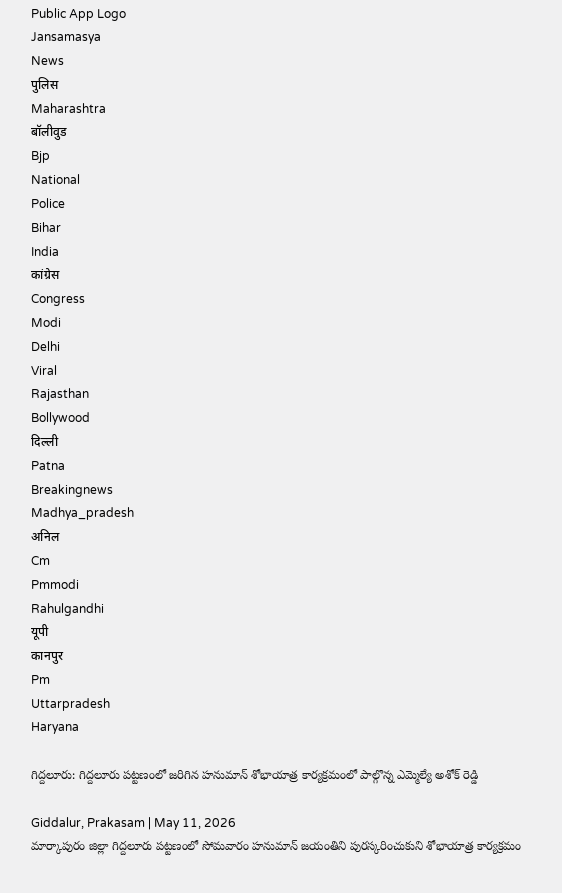Public App Logo
Jansamasya
News
पुलिस
Maharashtra
बॉलीवुड
Bjp
National
Police
Bihar
India
कांग्रेस
Congress
Modi
Delhi
Viral
Rajasthan
Bollywood
दिल्ली
Patna
Breakingnews
Madhya_pradesh
अनिल
Cm
Pmmodi
Rahulgandhi
यूपी
कानपुर
Pm
Uttarpradesh
Haryana

గిద్దలూరు: గిద్దలూరు పట్టణంలో జరిగిన హనుమాన్ శోభాయాత్ర కార్యక్రమంలో పాల్గొన్న ఎమ్మెల్యే అశోక్ రెడ్డి

Giddalur, Prakasam | May 11, 2026
మార్కాపురం జిల్లా గిద్దలూరు పట్టణంలో సోమవారం హనుమాన్ జయంతిని పురస్కరించుకుని శోభాయాత్ర కార్యక్రమం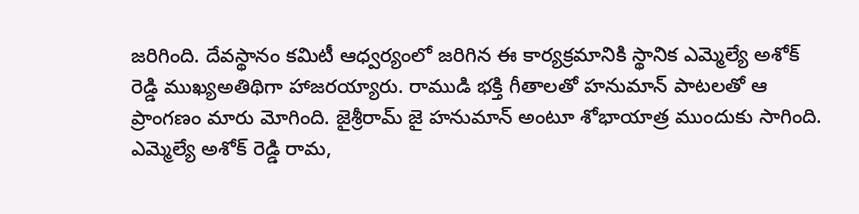జరిగింది. దేవస్థానం కమిటీ ఆధ్వర్యంలో జరిగిన ఈ కార్యక్రమానికి స్థానిక ఎమ్మెల్యే అశోక్ రెడ్డి ముఖ్యఅతిథిగా హాజరయ్యారు. రాముడి భక్తి గీతాలతో హనుమాన్ పాటలతో ఆ ప్రాంగణం మారు మోగింది. జైశ్రీరామ్ జై హనుమాన్ అంటూ శోభాయాత్ర ముందుకు సాగింది. ఎమ్మెల్యే అశోక్ రెడ్డి రామ,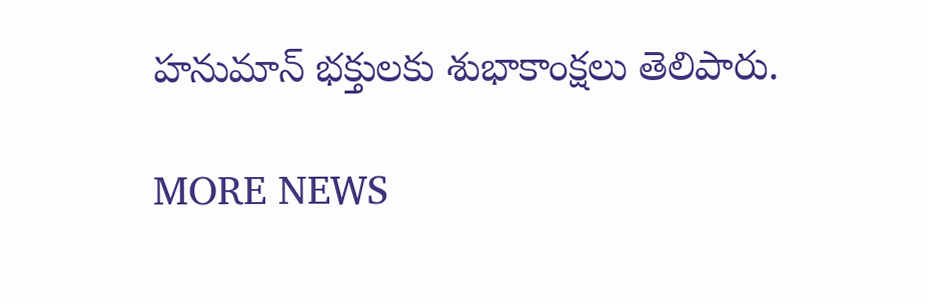హనుమాన్ భక్తులకు శుభాకాంక్షలు తెలిపారు.

MORE NEWS